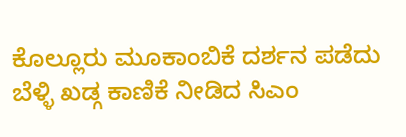ಕೊಲ್ಲೂರು ಮೂಕಾಂಬಿಕೆ ದರ್ಶನ ಪಡೆದು ಬೆಳ್ಳಿ ಖಡ್ಗ ಕಾಣಿಕೆ ನೀಡಿದ ಸಿಎಂ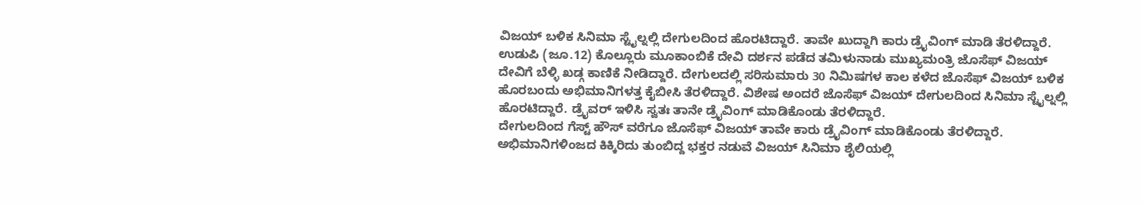ವಿಜಯ್ ಬಳಿಕ ಸಿನಿಮಾ ಸ್ಟೈಲ್ನಲ್ಲಿ ದೇಗುಲದಿಂದ ಹೊರಟಿದ್ದಾರೆ. ತಾವೇ ಖುದ್ದಾಗಿ ಕಾರು ಡ್ರೈವಿಂಗ್ ಮಾಡಿ ತೆರಳಿದ್ದಾರೆ.
ಉಡುಪಿ (ಜೂ.12) ಕೊಲ್ಲೂರು ಮೂಕಾಂಬಿಕೆ ದೇವಿ ದರ್ಶನ ಪಡೆದ ತಮಿಳುನಾಡು ಮುಖ್ಯಮಂತ್ರಿ ಜೊಸೆಫ್ ವಿಜಯ್ ದೇವಿಗೆ ಬೆಳ್ಳಿ ಖಡ್ಗ ಕಾಣಿಕೆ ನೀಡಿದ್ದಾರೆ. ದೇಗುಲದಲ್ಲಿ ಸರಿಸುಮಾರು 30 ನಿಮಿಷಗಳ ಕಾಲ ಕಳೆದ ಜೊಸೆಫ್ ವಿಜಯ್ ಬಳಿಕ ಹೊರಬಂದು ಅಭಿಮಾನಿಗಳತ್ತ ಕೈಬೀಸಿ ತೆರಳಿದ್ದಾರೆ. ವಿಶೇಷ ಅಂದರೆ ಜೊಸೆಫ್ ವಿಜಯ್ ದೇಗುಲದಿಂದ ಸಿನಿಮಾ ಸ್ಟೈಲ್ನಲ್ಲಿ ಹೊರಟಿದ್ದಾರೆ. ಡ್ರೈವರ್ ಇಳಿಸಿ ಸ್ವತಃ ತಾನೇ ಡ್ರೈವಿಂಗ್ ಮಾಡಿಕೊಂಡು ತೆರಳಿದ್ದಾರೆ.
ದೇಗುಲದಿಂದ ಗೆಸ್ಟ್ ಹೌಸ್ ವರೆಗೂ ಜೊಸೆಫ್ ವಿಜಯ್ ತಾವೇ ಕಾರು ಡ್ರೈವಿಂಗ್ ಮಾಡಿಕೊಂಡು ತೆರಳಿದ್ದಾರೆ. ಅಭಿಮಾನಿಗಳಿಂಜದ ಕಿಕ್ಕಿರಿದು ತುಂಬಿದ್ದ ಭಕ್ತರ ನಡುವೆ ವಿಜಯ್ ಸಿನಿಮಾ ಶೈಲಿಯಲ್ಲಿ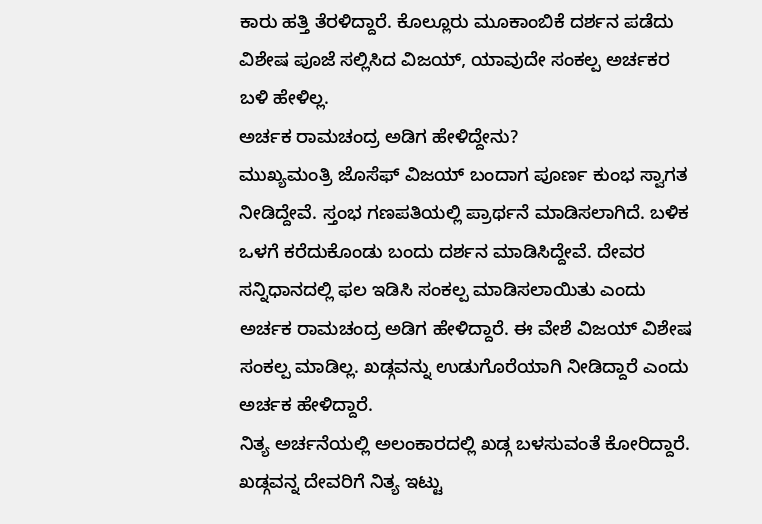ಕಾರು ಹತ್ತಿ ತೆರಳಿದ್ದಾರೆ. ಕೊಲ್ಲೂರು ಮೂಕಾಂಬಿಕೆ ದರ್ಶನ ಪಡೆದು ವಿಶೇಷ ಪೂಜೆ ಸಲ್ಲಿಸಿದ ವಿಜಯ್, ಯಾವುದೇ ಸಂಕಲ್ಪ ಅರ್ಚಕರ ಬಳಿ ಹೇಳಿಲ್ಲ.
ಅರ್ಚಕ ರಾಮಚಂದ್ರ ಅಡಿಗ ಹೇಳಿದ್ದೇನು?
ಮುಖ್ಯಮಂತ್ರಿ ಜೊಸೆಫ್ ವಿಜಯ್ ಬಂದಾಗ ಪೂರ್ಣ ಕುಂಭ ಸ್ವಾಗತ ನೀಡಿದ್ದೇವೆ. ಸ್ತಂಭ ಗಣಪತಿಯಲ್ಲಿ ಪ್ರಾರ್ಥನೆ ಮಾಡಿಸಲಾಗಿದೆ. ಬಳಿಕ ಒಳಗೆ ಕರೆದುಕೊಂಡು ಬಂದು ದರ್ಶನ ಮಾಡಿಸಿದ್ದೇವೆ. ದೇವರ ಸನ್ನಿಧಾನದಲ್ಲಿ ಫಲ ಇಡಿಸಿ ಸಂಕಲ್ಪ ಮಾಡಿಸಲಾಯಿತು ಎಂದು ಅರ್ಚಕ ರಾಮಚಂದ್ರ ಅಡಿಗ ಹೇಳಿದ್ದಾರೆ. ಈ ವೇಶೆ ವಿಜಯ್ ವಿಶೇಷ ಸಂಕಲ್ಪ ಮಾಡಿಲ್ಲ. ಖಡ್ಗವನ್ನು ಉಡುಗೊರೆಯಾಗಿ ನೀಡಿದ್ದಾರೆ ಎಂದು ಅರ್ಚಕ ಹೇಳಿದ್ದಾರೆ.
ನಿತ್ಯ ಅರ್ಚನೆಯಲ್ಲಿ ಅಲಂಕಾರದಲ್ಲಿ ಖಡ್ಗ ಬಳಸುವಂತೆ ಕೋರಿದ್ದಾರೆ. ಖಡ್ಗವನ್ನ ದೇವರಿಗೆ ನಿತ್ಯ ಇಟ್ಟು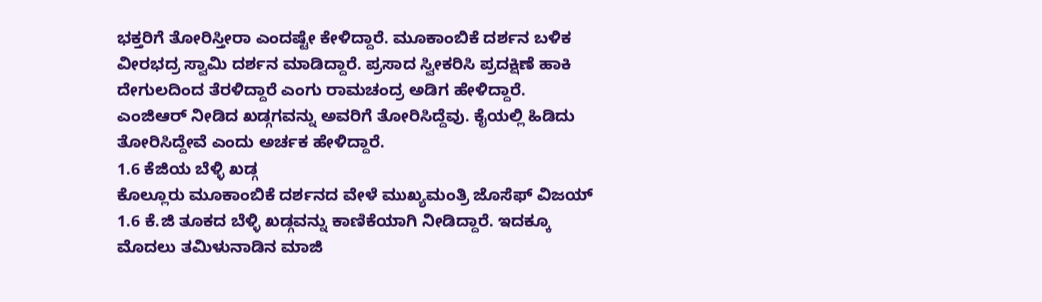ಭಕ್ತರಿಗೆ ತೋರಿಸ್ತೀರಾ ಎಂದಷ್ಟೇ ಕೇಳಿದ್ದಾರೆ. ಮೂಕಾಂಬಿಕೆ ದರ್ಶನ ಬಳಿಕ ವೀರಭದ್ರ ಸ್ವಾಮಿ ದರ್ಶನ ಮಾಡಿದ್ದಾರೆ. ಪ್ರಸಾದ ಸ್ವೀಕರಿಸಿ ಪ್ರದಕ್ಷಿಣೆ ಹಾಕಿ ದೇಗುಲದಿಂದ ತೆರಳಿದ್ದಾರೆ ಎಂಗು ರಾಮಚಂದ್ರ ಅಡಿಗ ಹೇಳಿದ್ದಾರೆ. ಎಂಜಿಆರ್ ನೀಡಿದ ಖಡ್ಗಗವನ್ನು ಅವರಿಗೆ ತೋರಿಸಿದ್ದೆವು. ಕೈಯಲ್ಲಿ ಹಿಡಿದು ತೋರಿಸಿದ್ದೇವೆ ಎಂದು ಅರ್ಚಕ ಹೇಳಿದ್ದಾರೆ.
1.6 ಕೆಜಿಯ ಬೆಳ್ಳಿ ಖಡ್ಗ
ಕೊಲ್ಲೂರು ಮೂಕಾಂಬಿಕೆ ದರ್ಶನದ ವೇಳೆ ಮುಖ್ಯಮಂತ್ರಿ ಜೊಸೆಫ್ ವಿಜಯ್ 1.6 ಕೆ.ಜಿ ತೂಕದ ಬೆಳ್ಳಿ ಖಡ್ಗವನ್ನು ಕಾಣಿಕೆಯಾಗಿ ನೀಡಿದ್ದಾರೆ. ಇದಕ್ಕೂ ಮೊದಲು ತಮಿಳುನಾಡಿನ ಮಾಜಿ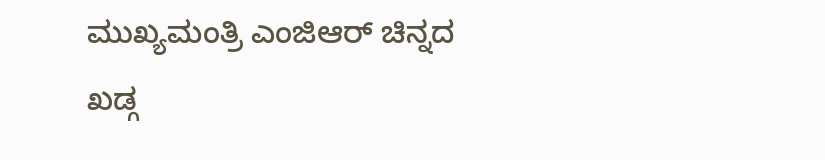ಮುಖ್ಯಮಂತ್ರಿ ಎಂಜಿಆರ್ ಚಿನ್ನದ ಖಡ್ಗ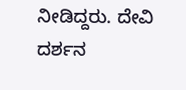ನೀಡಿದ್ದರು. ದೇವಿ ದರ್ಶನ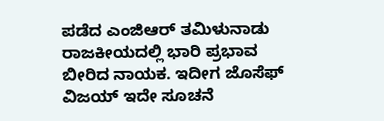ಪಡೆದ ಎಂಜಿಆರ್ ತಮಿಳುನಾಡು ರಾಜಕೀಯದಲ್ಲಿ ಭಾರಿ ಪ್ರಭಾವ ಬೀರಿದ ನಾಯಕ. ಇದೀಗ ಜೊಸೆಫ್ ವಿಜಯ್ ಇದೇ ಸೂಚನೆ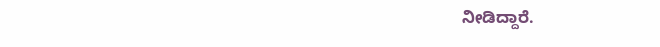ನೀಡಿದ್ದಾರೆ.